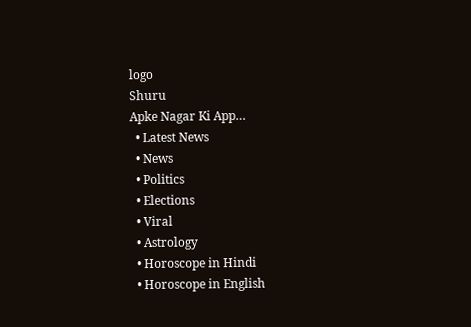logo
Shuru
Apke Nagar Ki App…
  • Latest News
  • News
  • Politics
  • Elections
  • Viral
  • Astrology
  • Horoscope in Hindi
  • Horoscope in English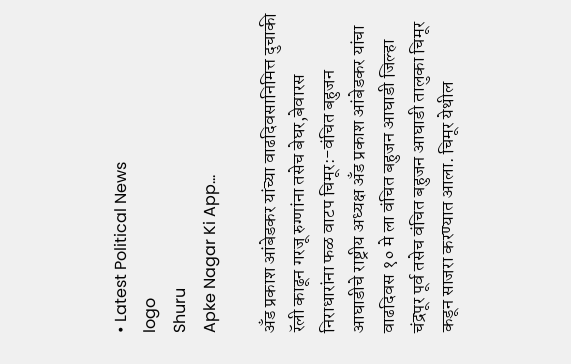• Latest Political News
logo
Shuru
Apke Nagar Ki App…

अँड प्रकाश आंबेडकर यांच्या वाढदिवसानिमित्त दुचाकी रॅली काढून गरजू रुग्णांना तसेच बेघर,बेवारस निराधारांना फळ वाटप चिमूर:-वंचित बहुजन आघाडीचे राष्ट्रीय अध्यक्ष अँड प्रकाश आंबेडकर यांचा वाढदिवस १० मे ला वंचित बहुजन आघाडी जिल्हा चंद्रपूर पूर्व तसेच वंचित बहुजन आघाडी तालुका चिमूर कडून साजरा करण्यात आला. चिमूर येथील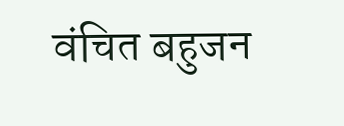वंचित बहुजन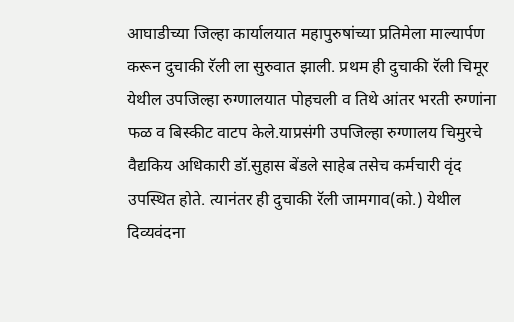आघाडीच्या जिल्हा कार्यालयात महापुरुषांच्या प्रतिमेला माल्यार्पण करून दुचाकी रॅली ला सुरुवात झाली. प्रथम ही दुचाकी रॅली चिमूर येथील उपजिल्हा रुग्णालयात पोहचली व तिथे आंतर भरती रुग्णांना फळ व बिस्कीट वाटप केले.याप्रसंगी उपजिल्हा रुग्णालय चिमुरचे वैद्यकिय अधिकारी डॉ.सुहास बेंडले साहेब तसेच कर्मचारी वृंद उपस्थित होते. त्यानंतर ही दुचाकी रॅली जामगाव(को.) येथील दिव्यवंदना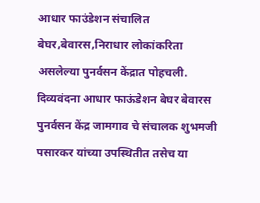आधार फाउंडेशन संचालित बेघर,बेवारस,निराधार लोकांकरिता असलेल्या पुनर्वसन केंद्रात पोहचली. दिव्यवंदना आधार फाऊंडेशन बेघर बेवारस पुनर्वसन केंद्र जामगाव चे संचालक शुभमजी पसारकर यांच्या उपस्थितीत तसेच या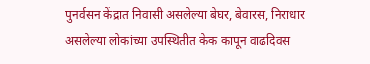पुनर्वसन केंद्रात निवासी असलेल्या बेघर, बेवारस, निराधार असलेल्या लोकांच्या उपस्थितीत केक कापून वाढदिवस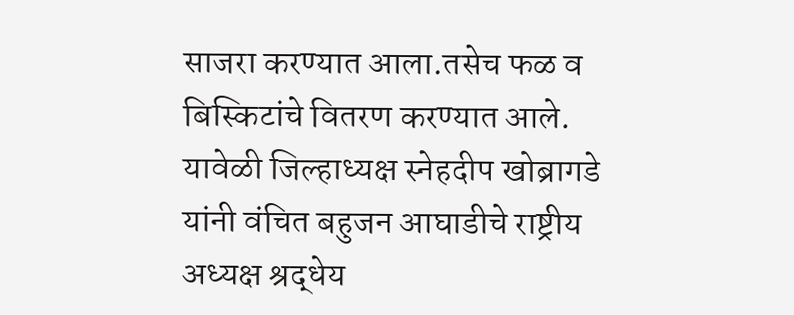साजरा करण्यात आला.तसेच फळ व बिस्किटांचे वितरण करण्यात आले. यावेळी जिल्हाध्यक्ष स्नेहदीप खोब्रागडे यांनी वंचित बहुजन आघाडीचे राष्ट्रीय अध्यक्ष श्रद्धेय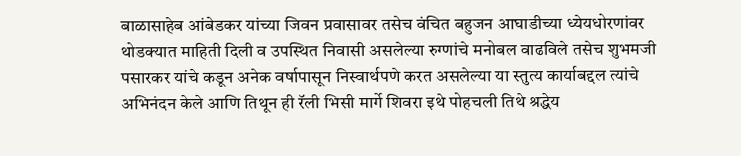बाळासाहेब आंबेडकर यांच्या जिवन प्रवासावर तसेच वंचित बहुजन आघाडीच्या ध्येयधोरणांवर थोडक्यात माहिती दिली व उपस्थित निवासी असलेल्या रुग्णांचे मनोबल वाढविले तसेच शुभमजी पसारकर यांचे कडून अनेक वर्षापासून निस्वार्थपणे करत असलेल्या या स्तुत्य कार्याबद्दल त्यांचे अभिनंदन केले आणि तिथून ही रॅली भिसी मार्गे शिवरा इथे पोहचली तिथे श्रद्धेय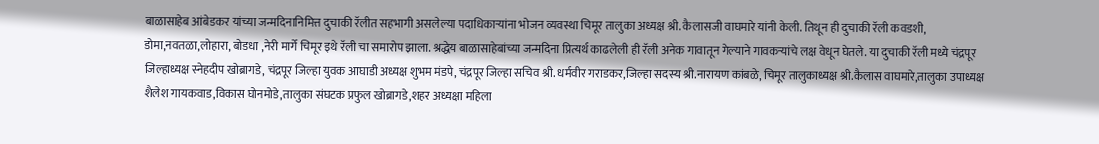बाळासाहेब आंबेडकर यांच्या जन्मदिनानिमित्त दुचाकी रॅलीत सहभागी असलेल्या पदाधिकाऱ्यांना भोजन व्यवस्था चिमूर तालुका अध्यक्ष श्री. कैलासजी वाघमारे यांनी केली. तिथून ही दुचाकी रॅली कवडशी, डोमा,नवतळा,लोहारा, बोडधा ,नेरी मार्गे चिमूर इथे रॅली चा समारोप झाला. श्रद्धेय बाळासाहेबांच्या जन्मदिना प्रित्यर्थ काढलेली ही रॅली अनेक गावातून गेल्याने गावकऱ्यांचे लक्ष वेधून घेतले. या दुचाकी रॅली मध्ये चंद्रपूर जिल्हाध्यक्ष स्नेहदीप खोब्रागडे, चंद्रपूर जिल्हा युवक आघाडी अध्यक्ष शुभम मंडपे, चंद्रपूर जिल्हा सचिव श्री. धर्मवीर गराडकर,जिल्हा सदस्य श्री.नारायण कांबळे, चिमूर तालुकाध्यक्ष श्री.कैलास वाघमारे,तालुका उपाध्यक्ष शैलेश गायकवाड,विकास घोनमोडे,तालुका संघटक प्रफुल खोब्रागडे,शहर अध्यक्षा महिला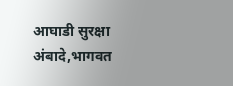आघाडी सुरक्षा अंबादे,भागवत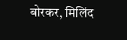बोरकर, मिलिंद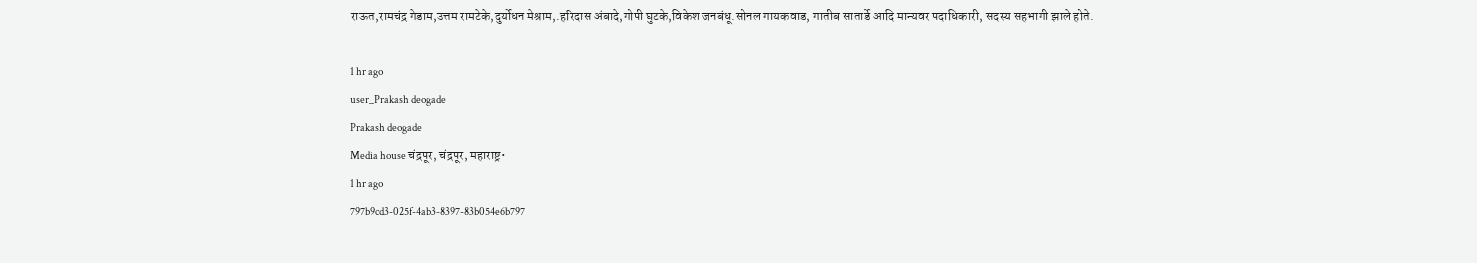राऊत,रामचंद्र गेडाम,उत्तम रामटेके,दुर्योधन मेश्राम,.हरिदास अंबादे,गोपी घुटके,विकेश जनबंधू.सोनल गायकवाड, गातीब सातार्डे आदि मान्यवर पदाधिकारी, सदस्य सहभागी झाले होते.

1 hr ago
user_Prakash deogade
Prakash deogade
Media house चंद्रपूर, चंद्रपूर, महाराष्ट्र•
1 hr ago
797b9cd3-025f-4ab3-8397-83b054e6b797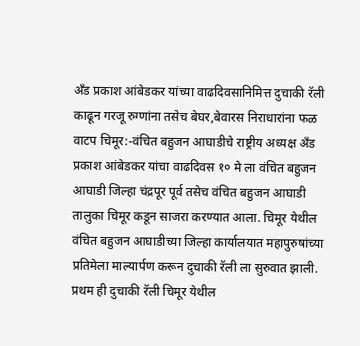अँड प्रकाश आंबेडकर यांच्या वाढदिवसानिमित्त दुचाकी रॅली काढून गरजू रुग्णांना तसेच बेघर,बेवारस निराधारांना फळ वाटप चिमूर:-वंचित बहुजन आघाडीचे राष्ट्रीय अध्यक्ष अँड प्रकाश आंबेडकर यांचा वाढदिवस १० मे ला वंचित बहुजन आघाडी जिल्हा चंद्रपूर पूर्व तसेच वंचित बहुजन आघाडी तालुका चिमूर कडून साजरा करण्यात आला. चिमूर येथील वंचित बहुजन आघाडीच्या जिल्हा कार्यालयात महापुरुषांच्या प्रतिमेला माल्यार्पण करून दुचाकी रॅली ला सुरुवात झाली. प्रथम ही दुचाकी रॅली चिमूर येथील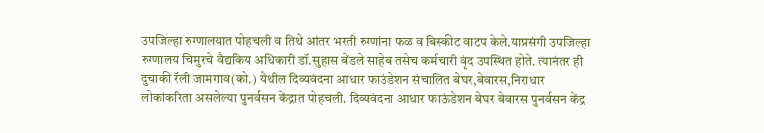उपजिल्हा रुग्णालयात पोहचली व तिथे आंतर भरती रुग्णांना फळ व बिस्कीट वाटप केले.याप्रसंगी उपजिल्हा रुग्णालय चिमुरचे वैद्यकिय अधिकारी डॉ.सुहास बेंडले साहेब तसेच कर्मचारी वृंद उपस्थित होते. त्यानंतर ही दुचाकी रॅली जामगाव(को.) येथील दिव्यवंदना आधार फाउंडेशन संचालित बेघर,बेवारस,निराधार लोकांकरिता असलेल्या पुनर्वसन केंद्रात पोहचली. दिव्यवंदना आधार फाऊंडेशन बेघर बेवारस पुनर्वसन केंद्र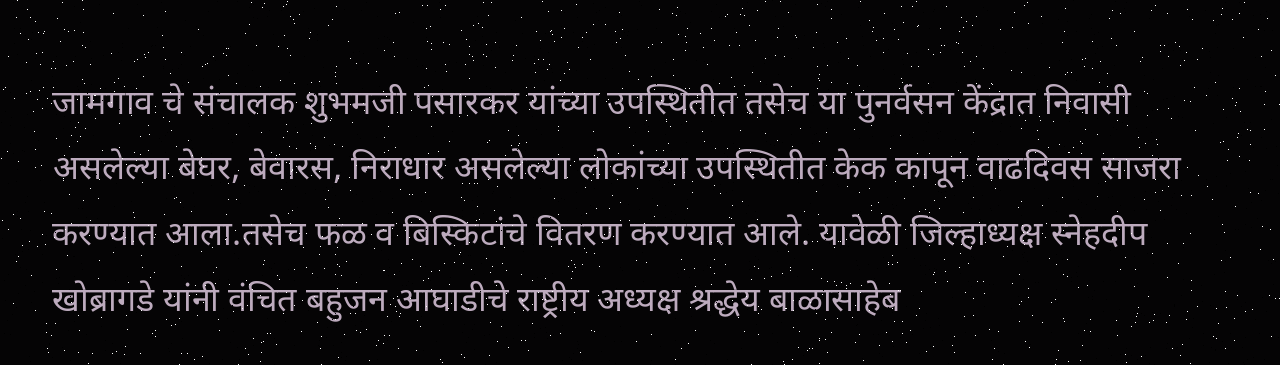जामगाव चे संचालक शुभमजी पसारकर यांच्या उपस्थितीत तसेच या पुनर्वसन केंद्रात निवासी असलेल्या बेघर, बेवारस, निराधार असलेल्या लोकांच्या उपस्थितीत केक कापून वाढदिवस साजरा करण्यात आला.तसेच फळ व बिस्किटांचे वितरण करण्यात आले. यावेळी जिल्हाध्यक्ष स्नेहदीप खोब्रागडे यांनी वंचित बहुजन आघाडीचे राष्ट्रीय अध्यक्ष श्रद्धेय बाळासाहेब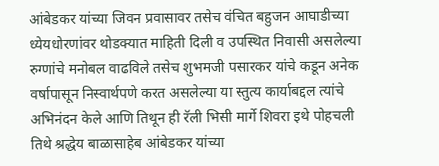आंबेडकर यांच्या जिवन प्रवासावर तसेच वंचित बहुजन आघाडीच्या ध्येयधोरणांवर थोडक्यात माहिती दिली व उपस्थित निवासी असलेल्या रुग्णांचे मनोबल वाढविले तसेच शुभमजी पसारकर यांचे कडून अनेक वर्षापासून निस्वार्थपणे करत असलेल्या या स्तुत्य कार्याबद्दल त्यांचे अभिनंदन केले आणि तिथून ही रॅली भिसी मार्गे शिवरा इथे पोहचली तिथे श्रद्धेय बाळासाहेब आंबेडकर यांच्या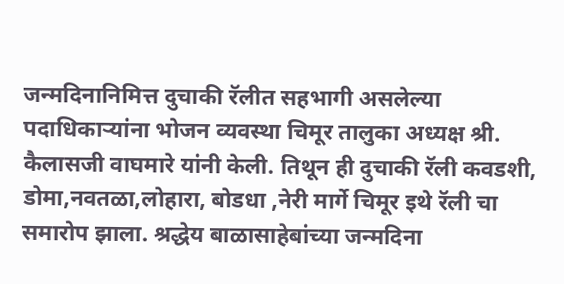जन्मदिनानिमित्त दुचाकी रॅलीत सहभागी असलेल्या पदाधिकाऱ्यांना भोजन व्यवस्था चिमूर तालुका अध्यक्ष श्री. कैलासजी वाघमारे यांनी केली. तिथून ही दुचाकी रॅली कवडशी, डोमा,नवतळा,लोहारा, बोडधा ,नेरी मार्गे चिमूर इथे रॅली चा समारोप झाला. श्रद्धेय बाळासाहेबांच्या जन्मदिना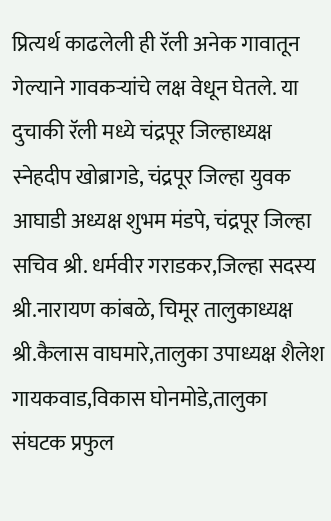प्रित्यर्थ काढलेली ही रॅली अनेक गावातून गेल्याने गावकऱ्यांचे लक्ष वेधून घेतले. या दुचाकी रॅली मध्ये चंद्रपूर जिल्हाध्यक्ष स्नेहदीप खोब्रागडे, चंद्रपूर जिल्हा युवक आघाडी अध्यक्ष शुभम मंडपे, चंद्रपूर जिल्हा सचिव श्री. धर्मवीर गराडकर,जिल्हा सदस्य श्री.नारायण कांबळे, चिमूर तालुकाध्यक्ष श्री.कैलास वाघमारे,तालुका उपाध्यक्ष शैलेश गायकवाड,विकास घोनमोडे,तालुका संघटक प्रफुल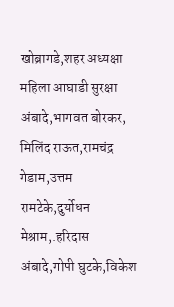खोब्रागडे,शहर अध्यक्षा महिला आघाडी सुरक्षा अंबादे,भागवत बोरकर, मिलिंद राऊत,रामचंद्र गेडाम,उत्तम रामटेके,दुर्योधन मेश्राम,.हरिदास अंबादे,गोपी घुटके,विकेश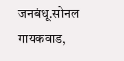जनबंधू.सोनल गायकवाड,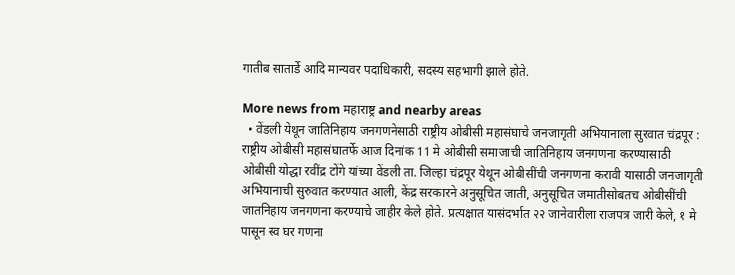गातीब सातार्डे आदि मान्यवर पदाधिकारी, सदस्य सहभागी झाले होते.

More news from महाराष्ट्र and nearby areas
  • वेंडली येथून जातिनिहाय जनगणनेसाठी राष्ट्रीय ओबीसी महासंघाचे जनजागृती अभियानाला सुरवात चंद्रपूर : राष्ट्रीय ओबीसी महासंघातर्फे आज दिनांक 11 मे ओबीसी समाजाची जातिनिहाय जनगणना करण्यासाठी ओबीसी योद्धा रवींद्र टोंगे यांच्या वेंडली ता. जिल्हा चंद्रपूर येथून ओबीसींची जनगणना करावी यासाठी जनजागृती अभियानाची सुरुवात करण्यात आली, केंद्र सरकारने अनुसूचित जाती, अनुसूचित जमातीसोबतच ओबीसींची जातनिहाय जनगणना करण्याचे जाहीर केले होते. प्रत्यक्षात यासंदर्भात २२ जानेवारीला राजपत्र जारी केले, १ मे पासून स्व घर गणना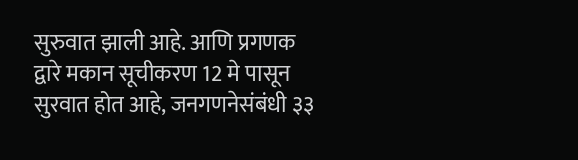सुरुवात झाली आहे. आणि प्रगणक द्वारे मकान सूचीकरण 12 मे पासून सुरवात होत आहे, जनगणनेसंबंधी ३३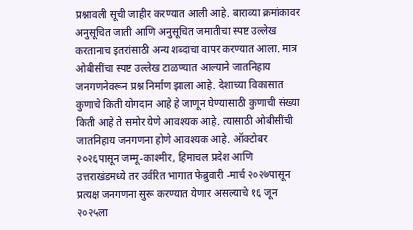प्रश्नावली सूची जाहीर करण्यात आली आहे. बाराव्या क्रमांकावर अनुसूचित जाती आणि अनुसूचित जमातीचा स्पष्ट उल्लेख करतानाच इतरांसाठी अन्य शब्दाचा वापर करण्यात आला. मात्र ओबीसींचा स्पष्ट उल्लेख टाळण्यात आल्याने जातनिहाय जनगणनेवरून प्रश्न निर्माण झाला आहे. देशाच्या विकासात कुणाचे किती योगदान आहे हे जाणून घेण्यासाठी कुणाची संख्या किती आहे ते समोर येणे आवश्यक आहे. त्यासाठी ओबीसींची जातनिहाय जनगणना होणे आवश्यक आहे. ऑक्टोबर २०२६पासून जम्मू-काश्मीर, हिमाचल प्रदेश आणि उत्तराखंडमध्ये तर उर्वरित भागात फेब्रुवारी -मार्च २०२७पासून प्रत्यक्ष जनगणना सुरू करण्यात येणार असल्याचे १६ जून २०२५ला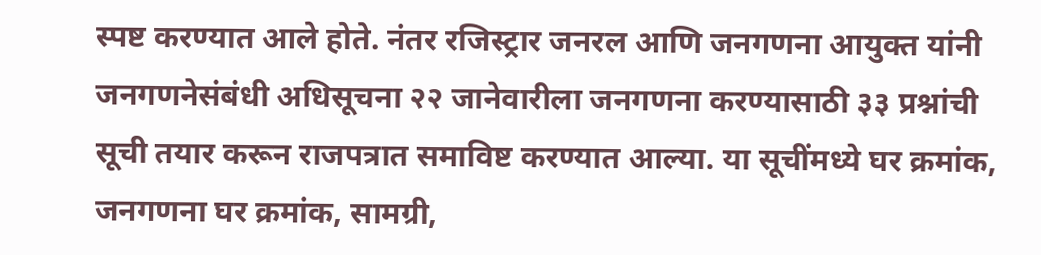स्पष्ट करण्यात आले होते. नंतर रजिस्ट्रार जनरल आणि जनगणना आयुक्त यांनी जनगणनेसंबंधी अधिसूचना २२ जानेवारीला जनगणना करण्यासाठी ३३ प्रश्नांची सूची तयार करून राजपत्रात समाविष्ट करण्यात आल्या. या सूचींमध्ये घर क्रमांक, जनगणना घर क्रमांक, सामग्री,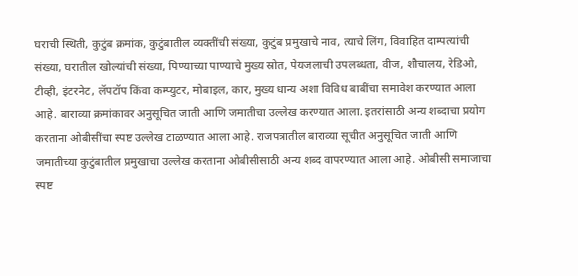घराची स्थिती, कुटुंब क्रमांक, कुटुंबातील व्यक्तींची संख्या, कुटुंब प्रमुखाचे नाव, त्याचे लिंग, विवाहित दाम्पत्यांची संख्या, घरातील खोल्यांची संख्या, पिण्याच्या पाण्याचे मुख्य स्रोत, पेयजलाची उपलब्धता, वीज, शौचालय, रेडिओ, टीव्ही, इंटरनेट, लॅपटॉप किंवा कम्प्युटर, मोबाइल, कार, मुख्य धान्य अशा विविध बाबींचा समावेश करण्यात आला आहे. बाराव्या क्रमांकावर अनुसूचित जाती आणि जमातीचा उल्लेख करण्यात आला. इतरांसाठी अन्य शब्दाचा प्रयोग करताना ओबीसींचा स्पष्ट उल्लेख टाळण्यात आला आहे. राजपत्रातील बाराव्या सूचीत अनुसूचित जाती आणि जमातीच्या कुटुंबातील प्रमुखाचा उल्लेख करताना ओबीसीसाठी अन्य शब्द वापरण्यात आला आहे. ओबीसी समाजाचा स्पष्ट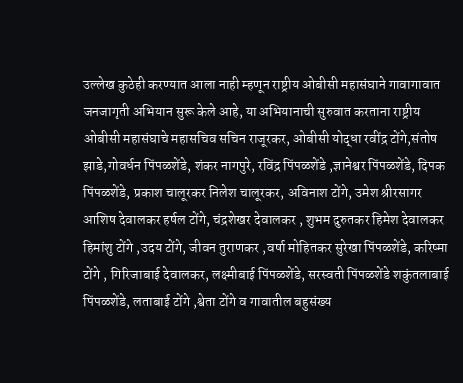उल्लेख कुठेही करण्यात आला नाही म्हणून राष्ट्रीय ओबीसी महासंघाने गावागावात जनजागृती अभियान सुरू केले आहे, या अभियानाची सुरुवात करताना राष्ट्रीय ओबीसी महासंघाचे महासचिव सचिन राजूरकर, ओबीसी योद्धा रवींद्र टोंगे,संतोष झाडे,गोवर्धन पिंपळशेंडे, शंकर नागपुरे, रविंद्र पिंपळशेंडे ,ज्ञानेश्वर पिंपळशेंडे, दिपक पिंपळशेंडे, प्रकाश चालूरकर निलेश चालूरकर, अविनाश टोंगे, उमेश श्रीरसागर आशिष देवालकर हर्षल टोंगे, चंद्रशेखर देवालकर , शुभम दुरुतकर हिमेश देवालकर हिमांशु टोंगे ,उदय टोंगे, जीवन तुराणकर ,वर्षा मोहितकर सुरेखा पिंपळशेंडे, करिष्मा टोंगे , गिरिजाबाई देवालकर, लक्ष्मीबाई पिंपळशेंडे, सरस्वती पिंपळशेंडे शकुंतलाबाई पिंपळशेंडे, लताबाई टोंगे ,श्वेता टोंगे व गावातील बहुसंख्य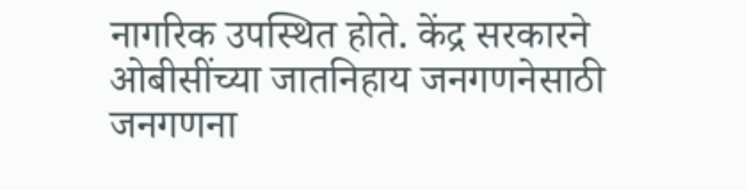नागरिक उपस्थित होते. केंद्र सरकारने ओबीसींच्या जातनिहाय जनगणनेसाठी जनगणना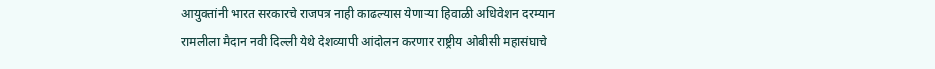आयुक्तांनी भारत सरकारचे राजपत्र नाही काढल्यास येणाऱ्या हिवाळी अधिवेशन दरम्यान रामलीला मैदान नवी दिल्ली येथे देशव्यापी आंदोलन करणार राष्ट्रीय ओबीसी महासंघाचे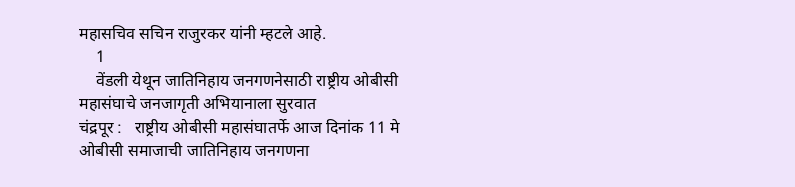महासचिव सचिन राजुरकर यांनी म्हटले आहे.
    1
    वेंडली येथून जातिनिहाय जनगणनेसाठी राष्ट्रीय ओबीसी महासंघाचे जनजागृती अभियानाला सुरवात
चंद्रपूर :   राष्ट्रीय ओबीसी महासंघातर्फे आज दिनांक 11 मे  ओबीसी समाजाची जातिनिहाय जनगणना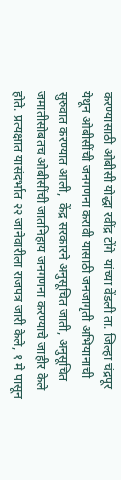करण्यासाठी ओबीसी योद्धा रवींद्र टोंगे  यांच्या वेंडली ता. जिल्हा चंद्रपूर येथून ओबीसींची जनगणना करावी यासाठी जनजागृती अभियानाची सुरुवात करण्यात आली,  केंद्र सरकारने अनुसूचित जाती, अनुसूचित जमातीसोबतच ओबीसींची जातनिहाय जनगणना करण्याचे जाहीर केले होते. प्रत्यक्षात यासंदर्भात २२ जानेवारीला राजपत्र जारी केले, १ मे पासून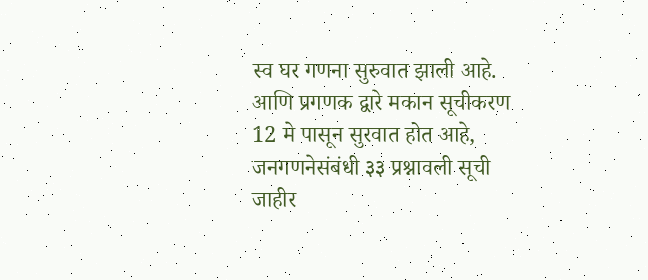स्व घर गणना सुरुवात झाली आहे. आणि प्रगणक द्वारे मकान सूचीकरण 12 मे पासून सुरवात होत आहे, जनगणनेसंबंधी ३३ प्रश्नावली सूची जाहीर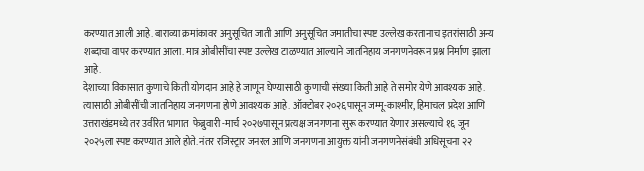करण्यात आली आहे. बाराव्या क्रमांकावर अनुसूचित जाती आणि अनुसूचित जमातीचा स्पष्ट उल्लेख करतानाच इतरांसाठी अन्य शब्दाचा वापर करण्यात आला. मात्र ओबीसींचा स्पष्ट उल्लेख टाळण्यात आल्याने जातनिहाय जनगणनेवरून प्रश्न निर्माण झाला आहे.
देशाच्या विकासात कुणाचे किती योगदान आहे हे जाणून घेण्यासाठी कुणाची संख्या किती आहे ते समोर येणे आवश्यक आहे. त्यासाठी ओबीसींची जातनिहाय जनगणना होणे आवश्यक आहे. ऑक्टोबर २०२६पासून जम्मू-काश्मीर, हिमाचल प्रदेश आणि उत्तराखंडमध्ये तर उर्वरित भागात  फेब्रुवारी -मार्च २०२७पासून प्रत्यक्ष जनगणना सुरू करण्यात येणार असल्याचे १६ जून २०२५ला स्पष्ट करण्यात आले होते. नंतर रजिस्ट्रार जनरल आणि जनगणना आयुक्त यांनी जनगणनेसंबंधी अधिसूचना २२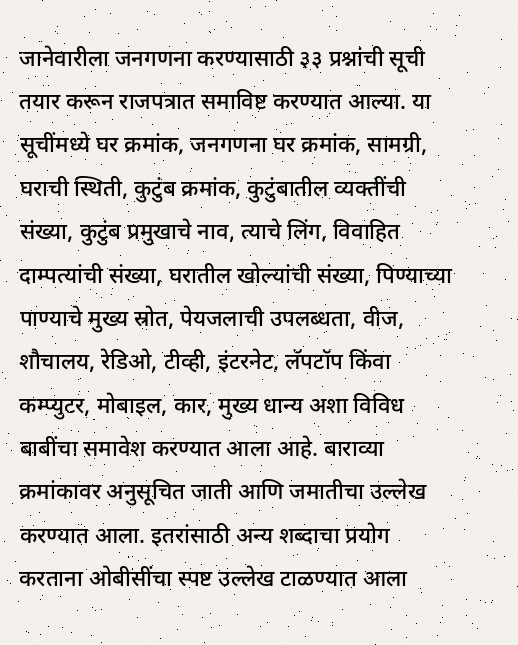जानेवारीला जनगणना करण्यासाठी ३३ प्रश्नांची सूची तयार करून राजपत्रात समाविष्ट करण्यात आल्या. या सूचींमध्ये घर क्रमांक, जनगणना घर क्रमांक, सामग्री, घराची स्थिती, कुटुंब क्रमांक, कुटुंबातील व्यक्तींची संख्या, कुटुंब प्रमुखाचे नाव, त्याचे लिंग, विवाहित दाम्पत्यांची संख्या, घरातील खोल्यांची संख्या, पिण्याच्या पाण्याचे मुख्य स्रोत, पेयजलाची उपलब्धता, वीज, शौचालय, रेडिओ, टीव्ही, इंटरनेट, लॅपटॉप किंवा कम्प्युटर, मोबाइल, कार, मुख्य धान्य अशा विविध बाबींचा समावेश करण्यात आला आहे. बाराव्या क्रमांकावर अनुसूचित जाती आणि जमातीचा उल्लेख करण्यात आला. इतरांसाठी अन्य शब्दाचा प्रयोग करताना ओबीसींचा स्पष्ट उल्लेख टाळण्यात आला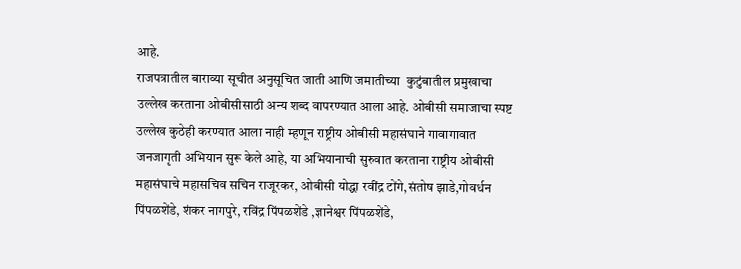आहे.
राजपत्रातील बाराव्या सूचीत अनुसूचित जाती आणि जमातीच्या  कुटुंबातील प्रमुखाचा उल्लेख करताना ओबीसीसाठी अन्य शब्द वापरण्यात आला आहे. ओबीसी समाजाचा स्पष्ट उल्लेख कुठेही करण्यात आला नाही म्हणून राष्ट्रीय ओबीसी महासंघाने गावागावात जनजागृती अभियान सुरू केले आहे, या अभियानाची सुरुवात करताना राष्ट्रीय ओबीसी महासंघाचे महासचिव सचिन राजूरकर, ओबीसी योद्धा रवींद्र टोंगे,संतोष झाडे,गोवर्धन पिंपळशेंडे, शंकर नागपुरे, रविंद्र पिंपळशेंडे ,ज्ञानेश्वर पिंपळशेंडे,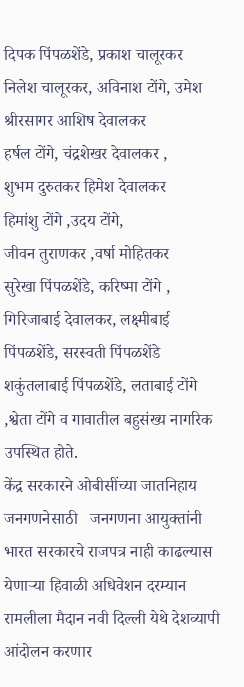दिपक पिंपळशेंडे, प्रकाश चालूरकर
निलेश चालूरकर, अविनाश टोंगे, उमेश श्रीरसागर आशिष देवालकर
हर्षल टोंगे, चंद्रशेखर देवालकर ,
शुभम दुरुतकर हिमेश देवालकर
हिमांशु टोंगे ,उदय टोंगे,
जीवन तुराणकर ,वर्षा मोहितकर
सुरेखा पिंपळशेंडे, करिष्मा टोंगे ,
गिरिजाबाई देवालकर, लक्ष्मीबाई पिंपळशेंडे, सरस्वती पिंपळशेंडे
शकुंतलाबाई पिंपळशेंडे, लताबाई टोंगे ,श्वेता टोंगे व गावातील बहुसंख्य नागरिक उपस्थित होते.
केंद्र सरकारने ओबीसींच्या जातनिहाय जनगणनेसाठी   जनगणना आयुक्तांनी भारत सरकारचे राजपत्र नाही काढल्यास येणाऱ्या हिवाळी अधिवेशन दरम्यान रामलीला मैदान नवी दिल्ली येथे देशव्यापी आंदोलन करणार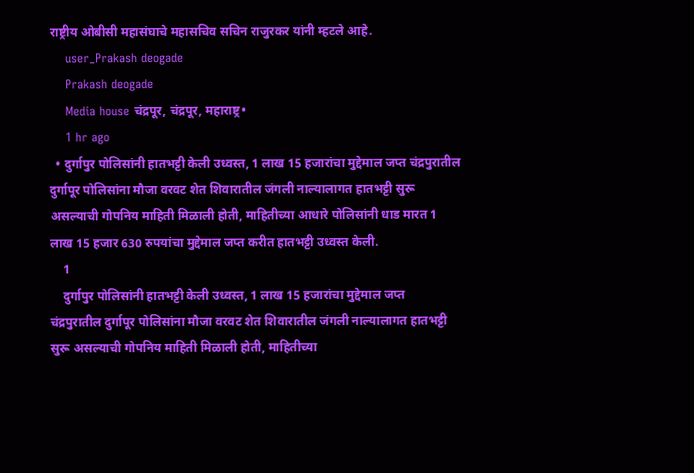राष्ट्रीय ओबीसी महासंघाचे महासचिव सचिन राजुरकर यांनी म्हटले आहे.
    user_Prakash deogade
    Prakash deogade
    Media house चंद्रपूर, चंद्रपूर, महाराष्ट्र•
    1 hr ago
  • दुर्गापुर पोलिसांनी हातभट्टी केली उध्वस्त, 1 लाख 15 हजारांचा मुद्देमाल जप्त चंद्रपुरातील दुर्गापूर पोलिसांना मौजा वरवट शेत शिवारातील जंगली नाल्यालागत हातभट्टी सुरू असल्याची गोपनिय माहिती मिळाली होती, माहितीच्या आधारे पोलिसांनी धाड मारत 1 लाख 15 हजार 630 रुपयांचा मुद्देमाल जप्त करीत हातभट्टी उध्वस्त केली.
    1
    दुर्गापुर पोलिसांनी हातभट्टी केली उध्वस्त, 1 लाख 15 हजारांचा मुद्देमाल जप्त
चंद्रपुरातील दुर्गापूर पोलिसांना मौजा वरवट शेत शिवारातील जंगली नाल्यालागत हातभट्टी सुरू असल्याची गोपनिय माहिती मिळाली होती, माहितीच्या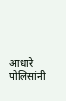आधारे पोलिसांनी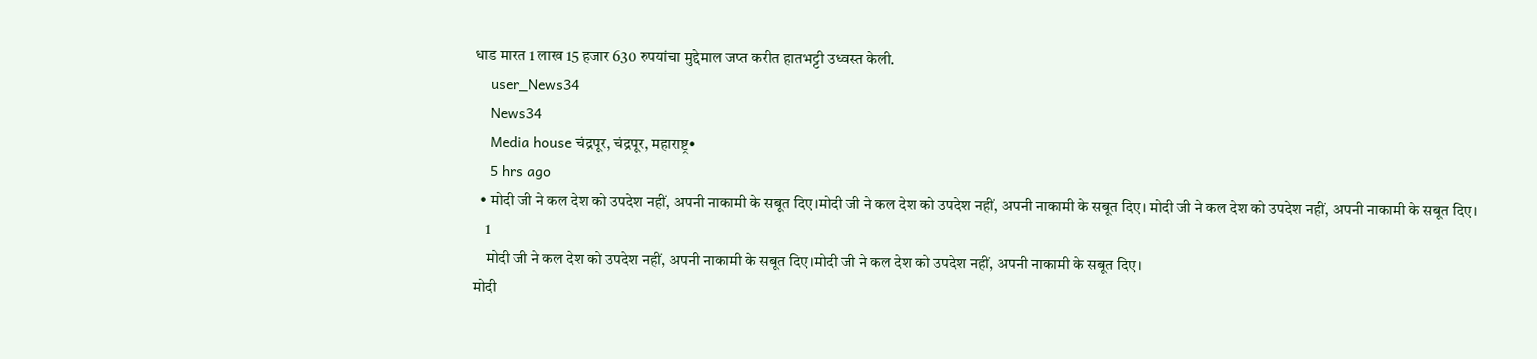धाड मारत 1 लाख 15 हजार 630 रुपयांचा मुद्देमाल जप्त करीत हातभट्टी उध्वस्त केली.
    user_News34
    News34
    Media house चंद्रपूर, चंद्रपूर, महाराष्ट्र•
    5 hrs ago
  • मोदी जी ने कल देश को उपदेश नहीं, अपनी नाकामी के सबूत दिए।मोदी जी ने कल देश को उपदेश नहीं, अपनी नाकामी के सबूत दिए। मोदी जी ने कल देश को उपदेश नहीं, अपनी नाकामी के सबूत दिए।
    1
    मोदी जी ने कल देश को उपदेश नहीं, अपनी नाकामी के सबूत दिए।मोदी जी ने कल देश को उपदेश नहीं, अपनी नाकामी के सबूत दिए।
मोदी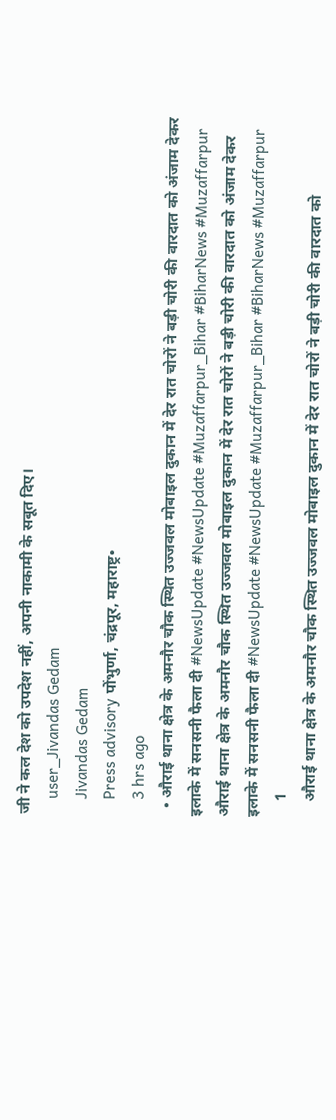जी ने कल देश को उपदेश नहीं, अपनी नाकामी के सबूत दिए।
    user_Jivandas Gedam
    Jivandas Gedam
    Press advisory पोंभुर्णा, चंद्रपूर, महाराष्ट्र•
    3 hrs ago
  • औराई थाना क्षेत्र के अमनौर चौक स्थित उज्जवल मोबाइल दुकान में देर रात चोरों ने बड़ी चोरी की वारदात को अंजाम देकर इलाके में सनसनी फैला दी #NewsUpdate #NewsUpdate #Muzaffarpur_Bihar #BiharNews #Muzaffarpur औराई थाना क्षेत्र के अमनौर चौक स्थित उज्जवल मोबाइल दुकान में देर रात चोरों ने बड़ी चोरी की वारदात को अंजाम देकर इलाके में सनसनी फैला दी #NewsUpdate #NewsUpdate #Muzaffarpur_Bihar #BiharNews #Muzaffarpur
    1
    औराई थाना क्षेत्र के अमनौर चौक स्थित उज्जवल मोबाइल दुकान में देर रात चोरों ने बड़ी चोरी की वारदात को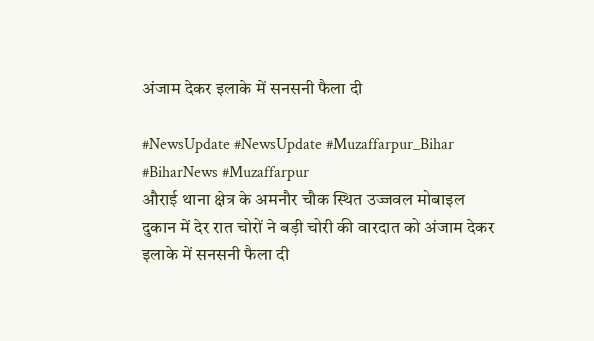अंजाम देकर इलाके में सनसनी फैला दी

#NewsUpdate #NewsUpdate #Muzaffarpur_Bihar #BiharNews #Muzaffarpur
औराई थाना क्षेत्र के अमनौर चौक स्थित उज्जवल मोबाइल दुकान में देर रात चोरों ने बड़ी चोरी की वारदात को अंजाम देकर इलाके में सनसनी फैला दी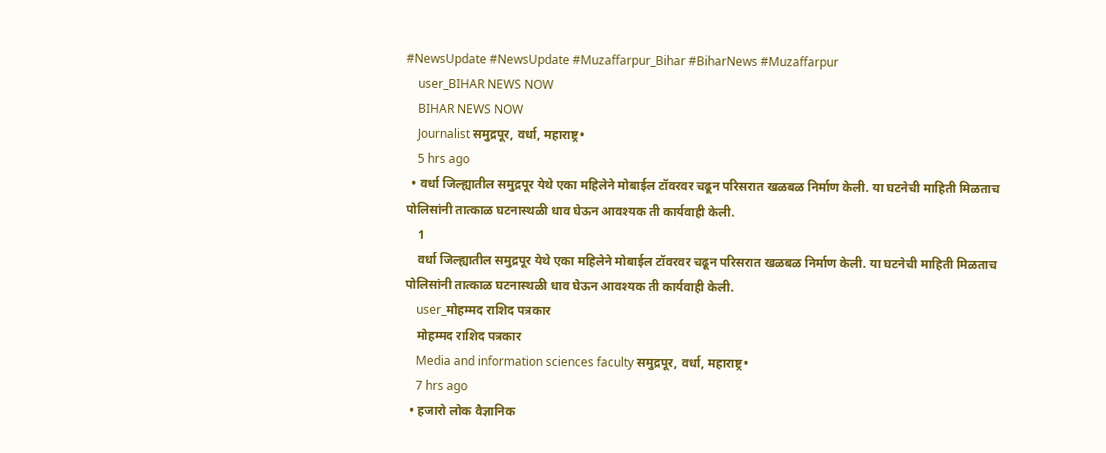#NewsUpdate #NewsUpdate #Muzaffarpur_Bihar #BiharNews #Muzaffarpur
    user_BIHAR NEWS NOW
    BIHAR NEWS NOW
    Journalist समुद्रपूर, वर्धा, महाराष्ट्र•
    5 hrs ago
  • वर्धा जिल्ह्यातील समुद्रपूर येथे एका महिलेने मोबाईल टॉवरवर चढून परिसरात खळबळ निर्माण केली. या घटनेची माहिती मिळताच पोलिसांनी तात्काळ घटनास्थळी धाव घेऊन आवश्यक ती कार्यवाही केली.
    1
    वर्धा जिल्ह्यातील समुद्रपूर येथे एका महिलेने मोबाईल टॉवरवर चढून परिसरात खळबळ निर्माण केली. या घटनेची माहिती मिळताच पोलिसांनी तात्काळ घटनास्थळी धाव घेऊन आवश्यक ती कार्यवाही केली.
    user_मोहम्मद राशिद पत्रकार
    मोहम्मद राशिद पत्रकार
    Media and information sciences faculty समुद्रपूर, वर्धा, महाराष्ट्र•
    7 hrs ago
  • हजारो लोक वैज्ञानिक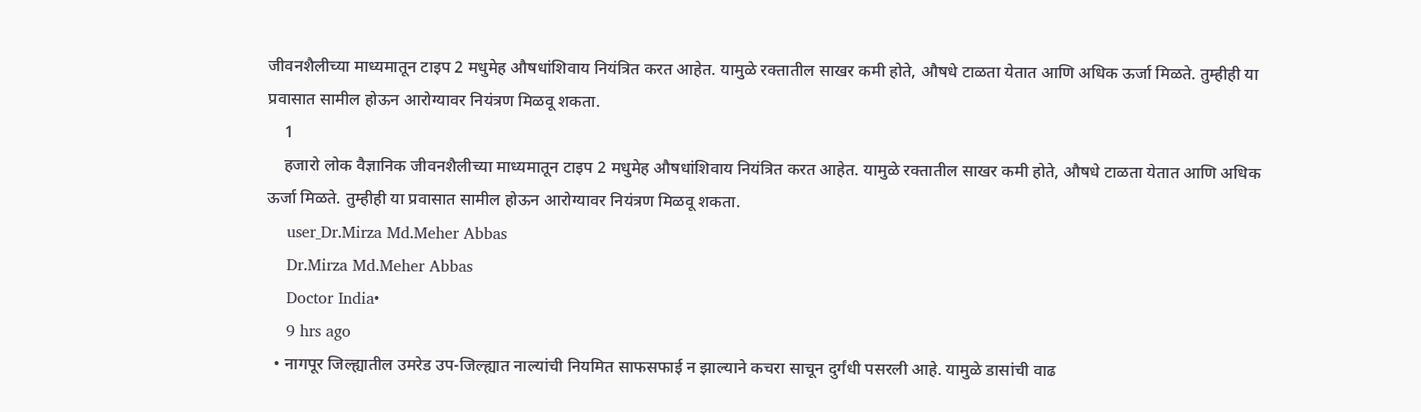जीवनशैलीच्या माध्यमातून टाइप 2 मधुमेह औषधांशिवाय नियंत्रित करत आहेत. यामुळे रक्तातील साखर कमी होते, औषधे टाळता येतात आणि अधिक ऊर्जा मिळते. तुम्हीही या प्रवासात सामील होऊन आरोग्यावर नियंत्रण मिळवू शकता.
    1
    हजारो लोक वैज्ञानिक जीवनशैलीच्या माध्यमातून टाइप 2 मधुमेह औषधांशिवाय नियंत्रित करत आहेत. यामुळे रक्तातील साखर कमी होते, औषधे टाळता येतात आणि अधिक ऊर्जा मिळते. तुम्हीही या प्रवासात सामील होऊन आरोग्यावर नियंत्रण मिळवू शकता.
    user_Dr.Mirza Md.Meher Abbas
    Dr.Mirza Md.Meher Abbas
    Doctor India•
    9 hrs ago
  • नागपूर जिल्ह्यातील उमरेड उप-जिल्ह्यात नाल्यांची नियमित साफसफाई न झाल्याने कचरा साचून दुर्गंधी पसरली आहे. यामुळे डासांची वाढ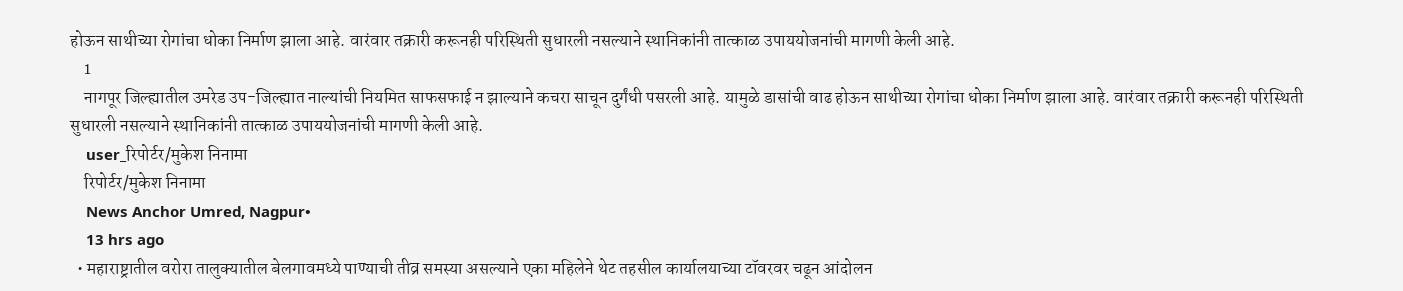होऊन साथीच्या रोगांचा धोका निर्माण झाला आहे. वारंवार तक्रारी करूनही परिस्थिती सुधारली नसल्याने स्थानिकांनी तात्काळ उपाययोजनांची मागणी केली आहे.
    1
    नागपूर जिल्ह्यातील उमरेड उप-जिल्ह्यात नाल्यांची नियमित साफसफाई न झाल्याने कचरा साचून दुर्गंधी पसरली आहे. यामुळे डासांची वाढ होऊन साथीच्या रोगांचा धोका निर्माण झाला आहे. वारंवार तक्रारी करूनही परिस्थिती सुधारली नसल्याने स्थानिकांनी तात्काळ उपाययोजनांची मागणी केली आहे.
    user_रिपोर्टर/मुकेश निनामा
    रिपोर्टर/मुकेश निनामा
    News Anchor Umred, Nagpur•
    13 hrs ago
  • महाराष्ट्रातील वरोरा तालुक्यातील बेलगावमध्ये पाण्याची तीव्र समस्या असल्याने एका महिलेने थेट तहसील कार्यालयाच्या टॉवरवर चढून आंदोलन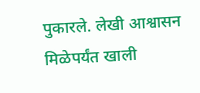पुकारले. लेखी आश्वासन मिळेपर्यंत खाली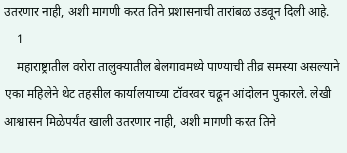उतरणार नाही, अशी मागणी करत तिने प्रशासनाची तारांबळ उडवून दिली आहे.
    1
    महाराष्ट्रातील वरोरा तालुक्यातील बेलगावमध्ये पाण्याची तीव्र समस्या असल्याने एका महिलेने थेट तहसील कार्यालयाच्या टॉवरवर चढून आंदोलन पुकारले. लेखी आश्वासन मिळेपर्यंत खाली उतरणार नाही, अशी मागणी करत तिने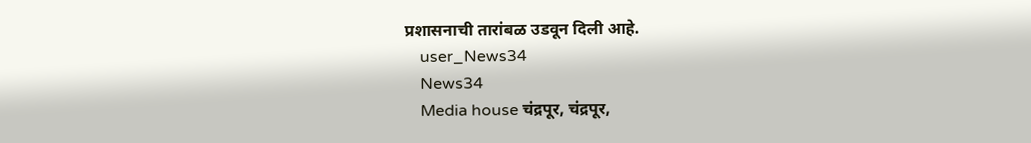प्रशासनाची तारांबळ उडवून दिली आहे.
    user_News34
    News34
    Media house चंद्रपूर, चंद्रपूर,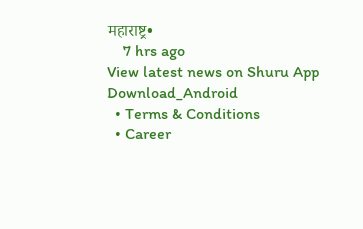महाराष्ट्र•
    7 hrs ago
View latest news on Shuru App
Download_Android
  • Terms & Conditions
  • Career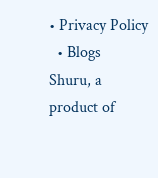• Privacy Policy
  • Blogs
Shuru, a product of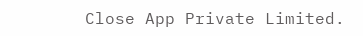Close App Private Limited.